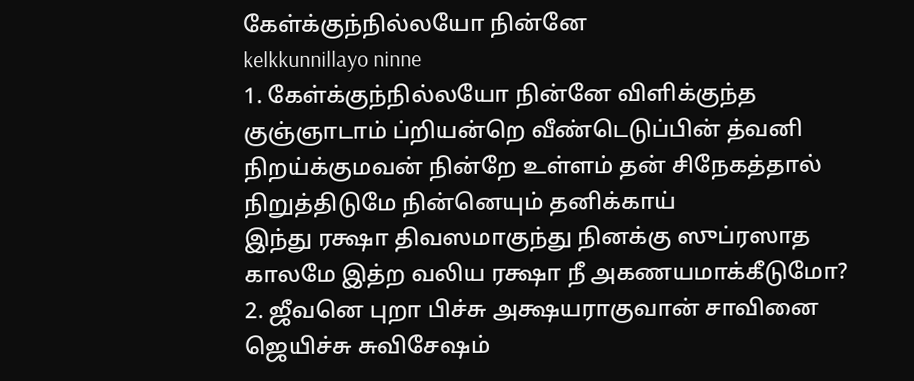கேள்க்குந்நில்லயோ நின்னே
kelkkunnillayo ninne
1. கேள்க்குந்நில்லயோ நின்னே விளிக்குந்த குஞ்ஞாடாம் ப்றியன்றெ வீண்டெடுப்பின் த்வனி நிறய்க்குமவன் நின்றே உள்ளம் தன் சிநேகத்தால் நிறுத்திடுமே நின்னெயும் தனிக்காய்
இந்து ரக்ஷா திவஸமாகுந்து நினக்கு ஸுப்ரஸாத காலமே இத்ற வலிய ரக்ஷா நீ அகணயமாக்கீடுமோ?
2. ஜீவனெ புறா பிச்சு அக்ஷயராகுவான் சாவினை ஜெயிச்சு சுவிசேஷம்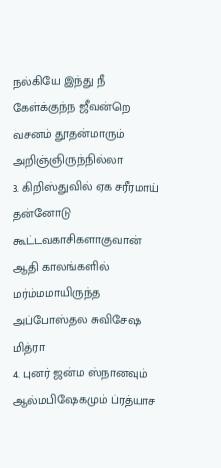நல்கியே இந்து நீ கேள்க்குந்ந ஜீவன்றெ வசனம் தூதன்மாரும் அறிஞ்ஞிருந்நில்லா
3. கிறிஸ்துவில் ஏக சரீரமாய் தன்னோடு கூட்டவகாசிகளாகுவான் ஆதி காலங்களில் மர்ம்மமாயிருந்த அப்போஸ்தல சுவிசேஷ மித்ரா
4. புனர் ஜன்ம ஸ்நானவும் ஆல்மபிஷேகமும் ப்ரத்யாச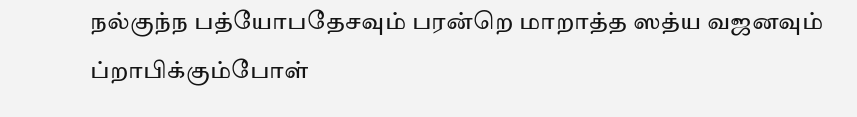நல்குந்ந பத்யோபதேசவும் பரன்றெ மாறாத்த ஸத்ய வஜனவும் ப்றாபிக்கும்போள்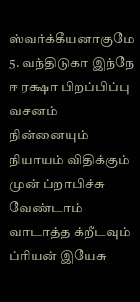ஸ்வர்க்கீயனாகுமே
5. வந்திடுகா இந்நே ஈ ரக்ஷா பிறப்பிப்பு வசனம் நின்னையும் நியாயம் விதிக்கும் முன் ப்றாபிச்சு வேண்டாம் வாடாத்த க்றீடவும் ப்ரியன் இயேசு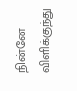நின்னே விளிக்குந்து